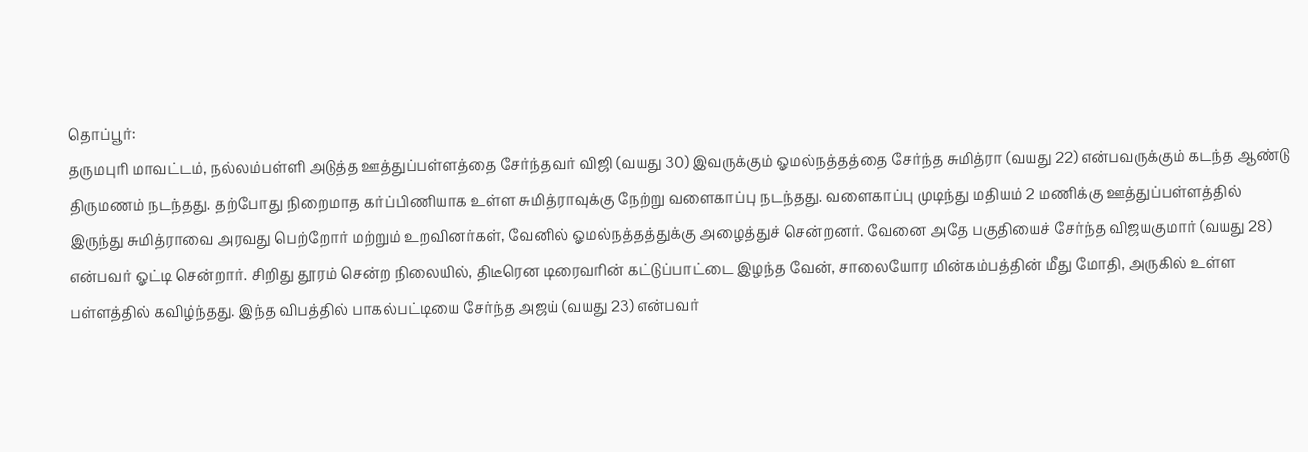தொப்பூர்:
தருமபுரி மாவட்டம், நல்லம்பள்ளி அடுத்த ஊத்துப்பள்ளத்தை சேர்ந்தவர் விஜி (வயது 30) இவருக்கும் ஓமல்நத்தத்தை சேர்ந்த சுமித்ரா (வயது 22) என்பவருக்கும் கடந்த ஆண்டு திருமணம் நடந்தது. தற்போது நிறைமாத கர்ப்பிணியாக உள்ள சுமித்ராவுக்கு நேற்று வளைகாப்பு நடந்தது. வளைகாப்பு முடிந்து மதியம் 2 மணிக்கு ஊத்துப்பள்ளத்தில் இருந்து சுமித்ராவை அரவது பெற்றோர் மற்றும் உறவினர்கள், வேனில் ஓமல்நத்தத்துக்கு அழைத்துச் சென்றனர். வேனை அதே பகுதியைச் சேர்ந்த விஜயகுமார் (வயது 28) என்பவர் ஓட்டி சென்றார். சிறிது தூரம் சென்ற நிலையில், திடீரென டிரைவரின் கட்டுப்பாட்டை இழந்த வேன், சாலையோர மின்கம்பத்தின் மீது மோதி, அருகில் உள்ள பள்ளத்தில் கவிழ்ந்தது. இந்த விபத்தில் பாகல்பட்டியை சேர்ந்த அஜய் (வயது 23) என்பவர்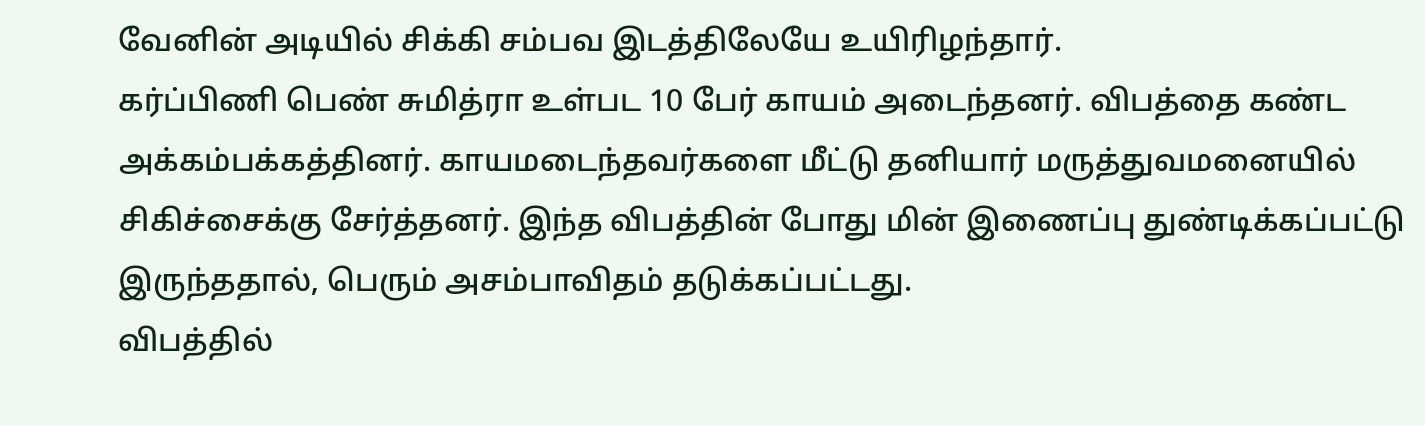வேனின் அடியில் சிக்கி சம்பவ இடத்திலேயே உயிரிழந்தார்.
கர்ப்பிணி பெண் சுமித்ரா உள்பட 10 பேர் காயம் அடைந்தனர். விபத்தை கண்ட அக்கம்பக்கத்தினர். காயமடைந்தவர்களை மீட்டு தனியார் மருத்துவமனையில் சிகிச்சைக்கு சேர்த்தனர். இந்த விபத்தின் போது மின் இணைப்பு துண்டிக்கப்பட்டு இருந்ததால், பெரும் அசம்பாவிதம் தடுக்கப்பட்டது.
விபத்தில்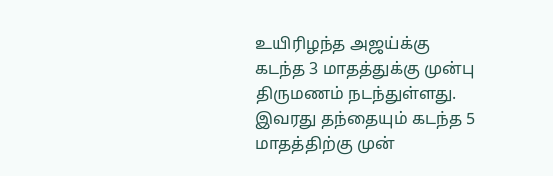உயிரிழந்த அஜய்க்கு கடந்த 3 மாதத்துக்கு முன்பு திருமணம் நடந்துள்ளது. இவரது தந்தையும் கடந்த 5 மாதத்திற்கு முன்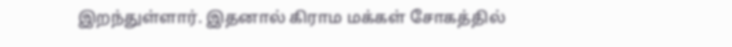இறந்துள்ளார். இதனால் கிராம மக்கள் சோகத்தில்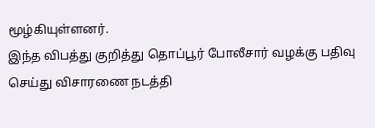மூழ்கியுள்ளனர்.
இந்த விபத்து குறித்து தொப்பூர் போலீசார் வழக்கு பதிவு செய்து விசாரணை நடத்தி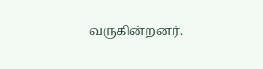வருகின்றனர்.